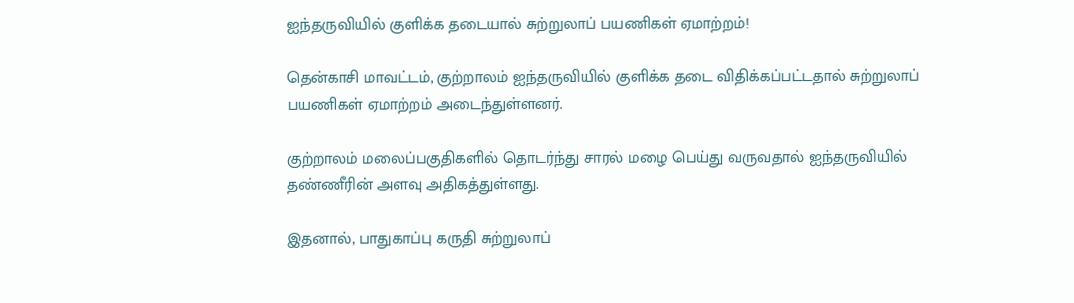ஐந்தருவியில் குளிக்க தடையால் சுற்றுலாப் பயணிகள் ஏமாற்றம்!

தென்காசி மாவட்டம், குற்றாலம் ஐந்தருவியில் குளிக்க தடை விதிக்கப்பட்டதால் சுற்றுலாப் பயணிகள் ஏமாற்றம் அடைந்துள்ளனர்.

குற்றாலம் மலைப்பகுதிகளில் தொடர்ந்து சாரல் மழை பெய்து வருவதால் ஐந்தருவியில் தண்ணீரின் அளவு அதிகத்துள்ளது.

இதனால், பாதுகாப்பு கருதி சுற்றுலாப்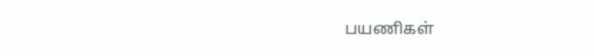பயணிகள்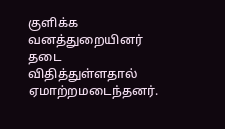குளிக்க வனத்துறையினர் தடை விதித்துள்ளதால் ஏமாற்றமடைந்தனர்.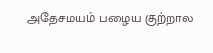அதேசமயம் பழைய குற்றால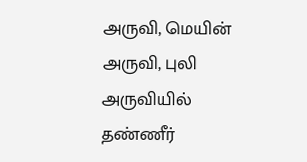அருவி, மெயின் அருவி, புலி அருவியில் தண்ணீர்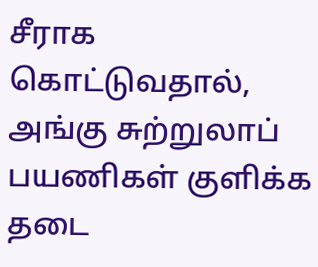சீராக கொட்டுவதால், அங்கு சுற்றுலாப் பயணிகள் குளிக்க தடை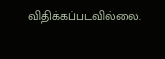விதிக்கப்படவில்லை.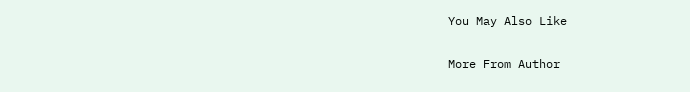You May Also Like

More From Author